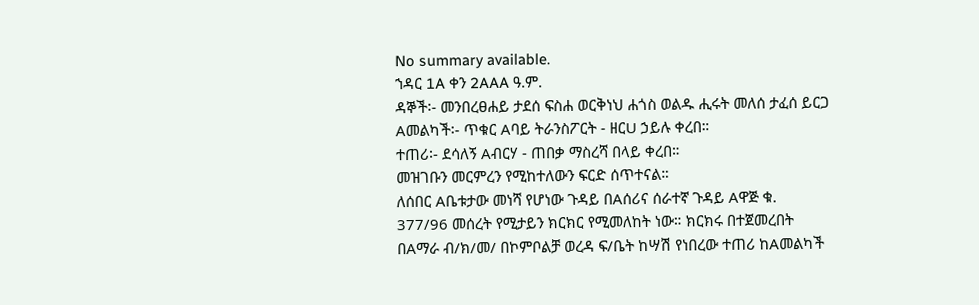No summary available.
ኀዳር 1A ቀን 2AAA ዓ.ም.
ዳኞች፡- መንበረፀሐይ ታደሰ ፍስሐ ወርቅነህ ሐጎስ ወልዱ ሒሩት መለሰ ታፈሰ ይርጋ Aመልካች፡- ጥቁር Aባይ ትራንስፖርት - ዘርU ኃይሉ ቀረበ።
ተጠሪ፡- ደሳለኝ Aብርሃ - ጠበቃ ማስረሻ በላይ ቀረበ።
መዝገቡን መርምረን የሚከተለውን ፍርድ ሰጥተናል።
ለሰበር Aቤቱታው መነሻ የሆነው ጉዳይ በAሰሪና ሰራተኛ ጉዳይ Aዋጅ ቁ. 377/96 መሰረት የሚታይን ክርክር የሚመለከት ነው። ክርክሩ በተጀመረበት በAማራ ብ/ክ/መ/ በኮምቦልቻ ወረዳ ፍ/ቤት ከሣሽ የነበረው ተጠሪ ከAመልካች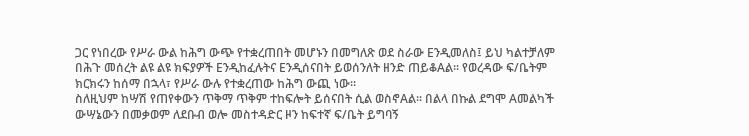ጋር የነበረው የሥራ ውል ከሕግ ውጭ የተቋረጠበት መሆኑን በመግለጽ ወደ ስራው Eንዲመለስ፤ ይህ ካልተቻለም በሕጉ መሰረት ልዩ ልዩ ክፍያዎች Eንዲከፈሉትና Eንዲሰናበት ይወሰንለት ዘንድ ጠይቆAል። የወረዳው ፍ/ቤትም ክርክሩን ከሰማ በኋላ፣ የሥራ ውሉ የተቋረጠው ከሕግ ውጪ ነው።
ስለዚህም ከሣሽ የጠየቀውን ጥቅማ ጥቅም ተከፍሎት ይሰናበት ሲል ወስኖAል። በልላ በኩል ደግሞ Aመልካች ውሣኔውን በመቃወም ለደቡብ ወሎ መስተዳድር ዞን ከፍተኛ ፍ/ቤት ይግባኝ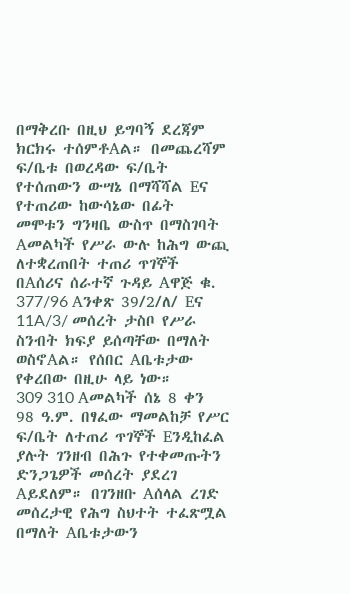በማቅረቡ በዚህ ይግባኝ ደረጃም ክርክሩ ተሰምቶAል። በመጨረሻም ፍ/ቤቱ በወረዳው ፍ/ቤት የተሰጠውን ውሣኔ በማሻሻል Eና የተጠሪው ከውሳኔው በፊት መሞቱን ግንዛቤ ውስጥ በማስገባት Aመልካች የሥራ ውሉ ከሕግ ውጪ ለተቋረጠበት ተጠሪ ጥገኞች በAሰሪና ሰራተኛ ጉዳይ Aዋጅ ቁ. 377/96 Aንቀጽ 39/2/ለ/ Eና 11A/3/ መሰረት ታስቦ የሥራ ስንብት ክፍያ ይሰጣቸው በማለት ወስኖAል። የሰበር Aቤቱታው የቀረበው በዚሁ ላይ ነው።
309 310 Aመልካች ሰኔ 8 ቀን 98 ዓ.ም. በፃፈው ማመልከቻ የሥር ፍ/ቤት ለተጠሪ ጥገኞች Eንዲከፈል ያሉት ገንዘብ በሕጉ የተቀመጡትን ድንጋጌዎች መሰረት ያደረገ Aይደለም። በገንዘቡ Aሰላል ረገድ መሰረታዊ የሕግ ስህተት ተፈጽሟል በማለት Aቤቱታውን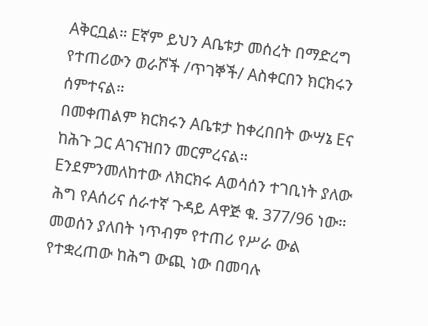Aቅርቧል። Eኛም ይህን Aቤቱታ መሰረት በማድረግ የተጠሪውን ወራሾች /ጥገኞች/ Aስቀርበን ክርክሩን ሰምተናል።
በመቀጠልም ክርክሩን Aቤቱታ ከቀረበበት ውሣኔ Eና ከሕጉ ጋር Aገናዝበን መርምረናል።
Eንደምንመለከተው ለክርክሩ Aወሳሰን ተገቢነት ያለው ሕግ የAሰሪና ሰራተኛ ጉዳይ Aዋጅ ቁ. 377/96 ነው። መወሰን ያለበት ነጥብም የተጠሪ የሥራ ውል የተቋረጠው ከሕግ ውጪ ነው በመባሉ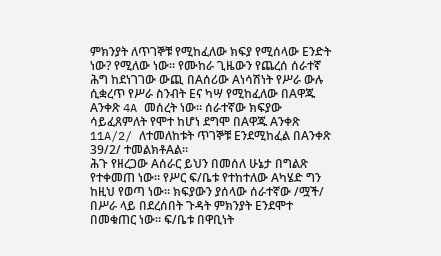ምክንያት ለጥገኞቹ የሚከፈለው ክፍያ የሚሰላው Eንድት ነው? የሚለው ነው። የሙከራ ጊዜውን የጨረሰ ሰራተኛ ሕግ ከደነገገው ውጪ በAሰሪው Aነሳሽነት የሥራ ውሉ ሲቋረጥ የሥራ ስንብት Eና ካሣ የሚከፈለው በAዋጁ Aንቀጽ 4A መሰረት ነው። ሰራተኛው ክፍያው ሳይፈጸምለት የሞተ ከሆነ ደግሞ በAዋጁ Aንቀጽ 11A/2/ ለተመለከቱት ጥገኞቹ Eንደሚከፈል በAንቀጽ 39/2/ ተመልክቶAል።
ሕጉ የዘረጋው Aሰራር ይህን በመሰለ ሁኔታ በግልጽ የተቀመጠ ነው። የሥር ፍ/ቤቱ የተከተለው Aካሄድ ግን ከዚህ የወጣ ነው። ክፍያውን ያሰላው ሰራተኛው /ሟች/ በሥራ ላይ በደረሰበት ጉዳት ምክንያት Eንደሞተ በመቁጠር ነው። ፍ/ቤቱ በዋቢነት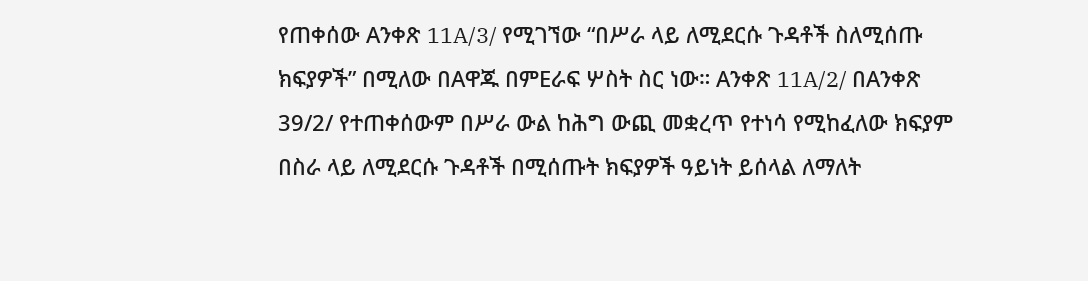የጠቀሰው Aንቀጽ 11A/3/ የሚገኘው “በሥራ ላይ ለሚደርሱ ጉዳቶች ስለሚሰጡ ክፍያዎች” በሚለው በAዋጁ በምEራፍ ሦስት ስር ነው። Aንቀጽ 11A/2/ በAንቀጽ 39/2/ የተጠቀሰውም በሥራ ውል ከሕግ ውጪ መቋረጥ የተነሳ የሚከፈለው ክፍያም በስራ ላይ ለሚደርሱ ጉዳቶች በሚሰጡት ክፍያዎች ዓይነት ይሰላል ለማለት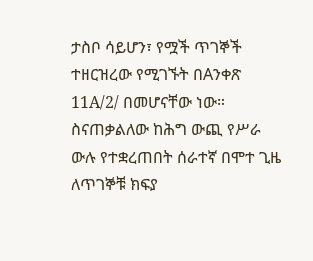ታስቦ ሳይሆን፣ የሟች ጥገኞች ተዘርዝረው የሚገኙት በAንቀጽ 11A/2/ በመሆናቸው ነው። ስናጠቃልለው ከሕግ ውጪ የሥራ ውሉ የተቋረጠበት ሰራተኛ በሞተ ጊዜ ለጥገኞቹ ክፍያ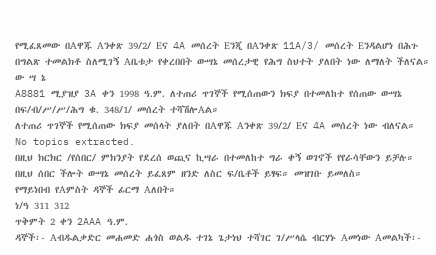የሚፈጸመው በAዋጁ Aንቀጽ 39/2/ Eና 4A መሰረት Eንጂ በAንቀጽ 11A/3/ መሰረት Eንዳልሆነ በሕጉ በግልጽ ተመልክቶ ስለሚገኝ Aቤቱታ የቀረበበት ውሣኔ መሰረታዊ የሕግ ስህተት ያለበት ነው ለማለት ችለናል።
ው ሣ ኔ
A8881 ሚያዝያ 3A ቀን 1998 ዓ.ም. ለተጠሪ ጥገኞች የሚሰጠውን ክፍያ በተመለከተ የሰጠው ውሣኔ በፍ/ብ/ሥ/ሥ/ሕግ ቁ. 348/1/ መሰረት ተሻሽሎAል።
ለተጠሪ ጥገኞች የሚሰጠው ክፍያ መሰላት ያለበት በAዋጁ Aንቀጽ 39/2/ Eና 4A መሰረት ነው ብለናል።
No topics extracted.
በዚህ ክርክር /የሰበር/ ምክንያት የደረሰ ወጪና ኪሣራ በተመለከተ ግራ ቀኝ ወገኖች የየራሳቸውን ይቻሉ።
በዚህ ሰበር ችሎት ውሣኔ መሰረት ይፈጸም ዘንድ ለስር ፍ/ቤቶች ይፃፍ። መዝገቡ ይመለስ።
የማይነበብ የAምስት ዳኞች ፊርማ Aለበት።
ነ/ዓ 311 312
ጥቅምት 2 ቀን 2AAA ዓ.ም.
ዳኞች፡- Aብዱልቃድር መሐመድ ሐጎስ ወልዱ ተገኔ ጌታነህ ተሻገር ገ/ሥላሴ ብርሃኑ Aመነው Aመልካች፡-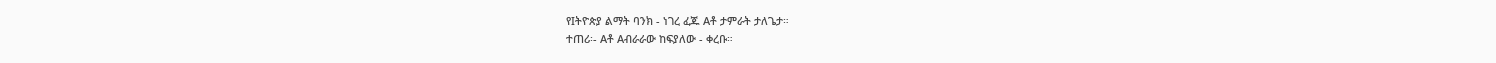የIትዮጵያ ልማት ባንክ - ነገረ ፈጁ Aቶ ታምራት ታለጌታ።
ተጠሪ፡- Aቶ Aብራራው ከፍያለው - ቀረቡ።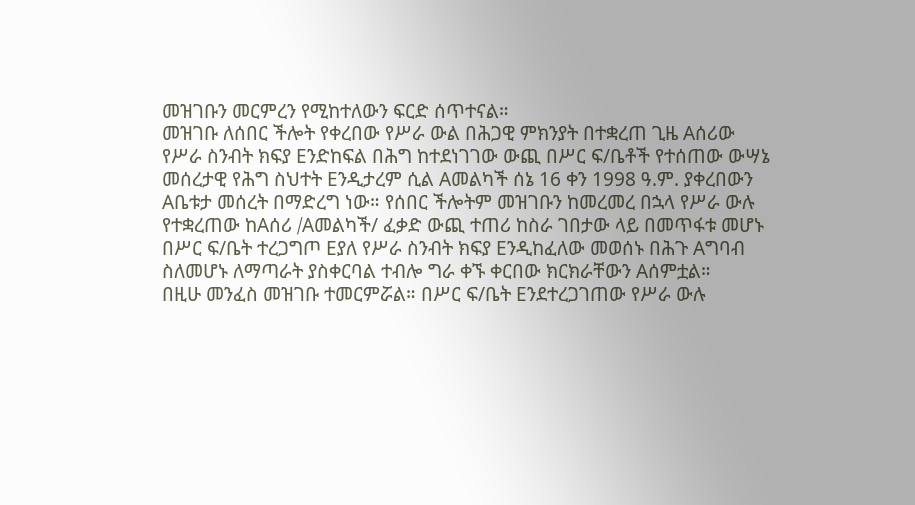መዝገቡን መርምረን የሚከተለውን ፍርድ ሰጥተናል።
መዝገቡ ለሰበር ችሎት የቀረበው የሥራ ውል በሕጋዊ ምክንያት በተቋረጠ ጊዜ Aሰሪው የሥራ ስንብት ክፍያ Eንድከፍል በሕግ ከተደነገገው ውጪ በሥር ፍ/ቤቶች የተሰጠው ውሣኔ መሰረታዊ የሕግ ስህተት Eንዲታረም ሲል Aመልካች ሰኔ 16 ቀን 1998 ዓ.ም. ያቀረበውን Aቤቱታ መሰረት በማድረግ ነው። የሰበር ችሎትም መዝገቡን ከመረመረ በኋላ የሥራ ውሉ የተቋረጠው ከAሰሪ /Aመልካች/ ፈቃድ ውጪ ተጠሪ ከስራ ገበታው ላይ በመጥፋቱ መሆኑ በሥር ፍ/ቤት ተረጋግጦ Eያለ የሥራ ስንብት ክፍያ Eንዲከፈለው መወሰኑ በሕጉ Aግባብ ስለመሆኑ ለማጣራት ያስቀርባል ተብሎ ግራ ቀኙ ቀርበው ክርክራቸውን Aሰምቷል።
በዚሁ መንፈስ መዝገቡ ተመርምሯል። በሥር ፍ/ቤት Eንደተረጋገጠው የሥራ ውሉ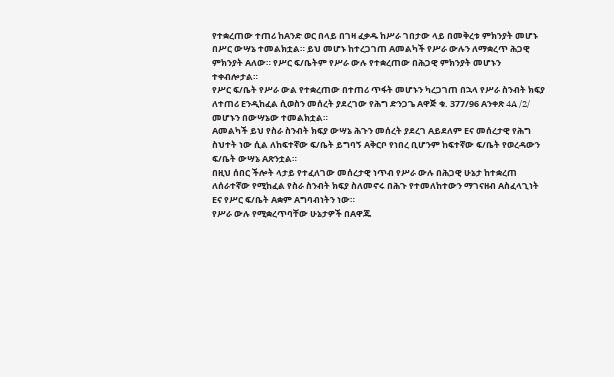የተቋረጠው ተጠሪ ከAንድ ወር በላይ በገዛ ፈቃዱ ከሥራ ገበታው ላይ በመቅረቱ ምክንያት መሆኑ በሥር ውሣኔ ተመልክቷል። ይህ መሆኑ ከተረጋገጠ Aመልካች የሥራ ውሉን ለማቋረጥ ሕጋዊ ምክንያት Aለው። የሥር ፍ/ቤትም የሥራ ውሉ የተቋረጠው በሕጋዊ ምክንያት መሆኑን ተቀብሎታል።
የሥር ፍ/ቤት የሥራ ውል የተቋረጠው በተጠሪ ጥፋት መሆኑን ካረጋገጠ በኋላ የሥራ ስንብት ክፍያ ለተጠሪ Eንዲከፈል ሲወስን መሰረት ያደረገው የሕግ ድንጋጌ Aዋጅ ቁ. 377/96 Aንቀጽ 4A /2/ መሆኑን በውሣኔው ተመልክቷል።
Aመልካች ይህ የስራ ስንብት ክፍያ ውሣኔ ሕጉን መሰረት ያደረገ Aይደለም Eና መሰረታዊ የሕግ ስህተት ነው ሲል ለከፍተኛው ፍ/ቤት ይግባኝ Aቅርቦ የነበረ ቢሆንም ከፍተኛው ፍ/ቤት የወረዳውን ፍ/ቤት ውሣኔ Aጽንቷል።
በዚህ ሰበር ችሎት ላታይ የተፈለገው መሰረታዊ ነጥብ የሥራ ውሉ በሕጋዊ ሁኔታ ከተቋረጠ ለሰራተኛው የሚከፈል የስራ ስንብት ክፍያ ስለመኖሩ በሕጉ የተመለከተውን ማገናዘብ Aስፈላጊነት Eና የሥር ፍ/ቤት Aቋም Aግባብነትን ነው።
የሥራ ውሉ የሚቋረጥባቸው ሁኔታዎች በAዋጁ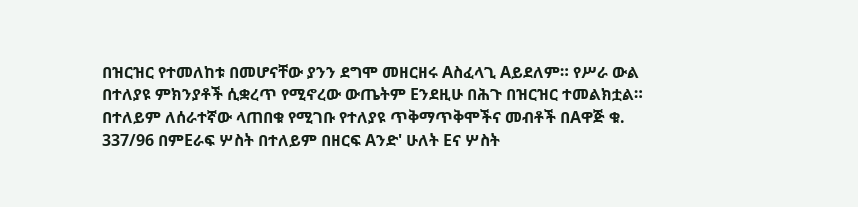በዝርዝር የተመለከቱ በመሆናቸው ያንን ደግሞ መዘርዘሩ Aስፈላጊ Aይደለም። የሥራ ውል በተለያዩ ምክንያቶች ሲቋረጥ የሚኖረው ውጤትም Eንደዚሁ በሕጉ በዝርዝር ተመልክቷል። በተለይም ለሰራተኛው ላጠበቁ የሚገቡ የተለያዩ ጥቅማጥቅሞችና መብቶች በAዋጅ ቁ. 337/96 በምEራፍ ሦስት በተለይም በዘርፍ Aንድ' ሁለት Eና ሦስት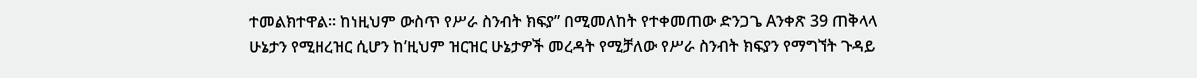ተመልክተዋል። ከነዚህም ውስጥ የሥራ ስንብት ክፍያ” በሚመለከት የተቀመጠው ድንጋጌ Aንቀጽ 39 ጠቅላላ ሁኔታን የሚዘረዝር ሲሆን ከ’ዚህም ዝርዝር ሁኔታዎች መረዳት የሚቻለው የሥራ ስንብት ክፍያን የማግኘት ጉዳይ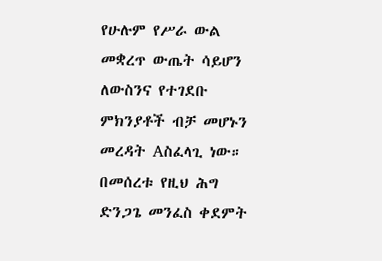የሁሉም የሥራ ውል መቋረጥ ውጤት ሳይሆን ለውስንና የተገደቡ ምክንያቶች ብቻ መሆኑን መረዳት Aስፈላጊ ነው።
በመሰረቱ የዚህ ሕግ ድንጋጌ መንፈስ ቀደምት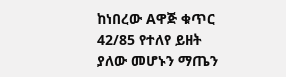ከነበረው Aዋጅ ቁጥር 42/85 የተለየ ይዘት ያለው መሆኑን ማጤን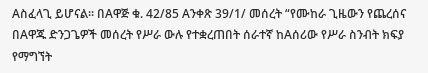Aስፈላጊ ይሆናል። በAዋጅ ቁ. 42/85 Aንቀጽ 39/1/ መሰረት “የሙከራ ጊዜውን የጨረሰና በAዋጁ ድንጋጌዎች መሰረት የሥራ ውሉ የተቋረጠበት ሰራተኛ ከAሰሪው የሥራ ስንብት ክፍያ የማግኘት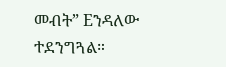መብት” Eንዳለው ተደንግጓል።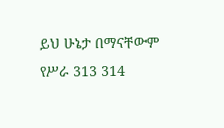ይህ ሁኔታ በማናቸውም የሥራ 313 314